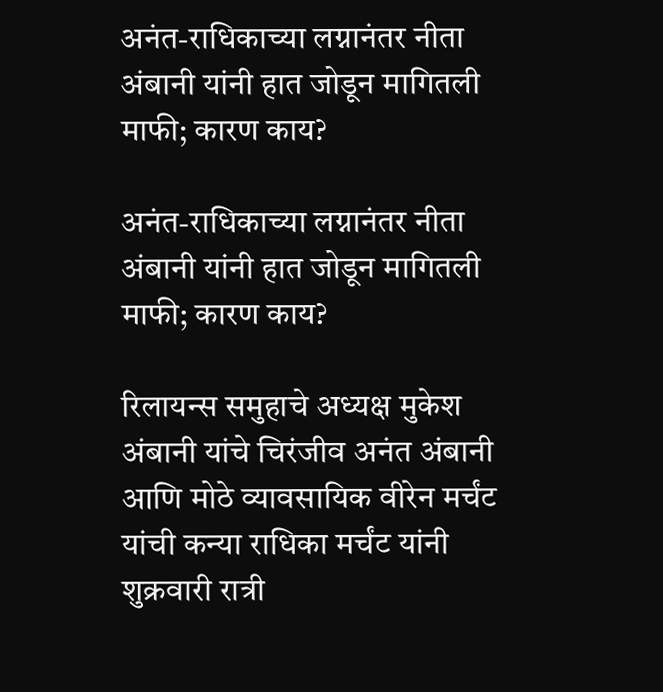अनंत-राधिकाच्या लग्नानंतर नीता अंबानी यांनी हात जोडून मागितली माफी; कारण काय?

अनंत-राधिकाच्या लग्नानंतर नीता अंबानी यांनी हात जोडून मागितली माफी; कारण काय?

रिलायन्स समुहाचे अध्यक्ष मुकेश अंबानी यांचे चिरंजीव अनंत अंबानी आणि मोठे व्यावसायिक वीरेन मर्चंट यांची कन्या राधिका मर्चंट यांनी शुक्रवारी रात्री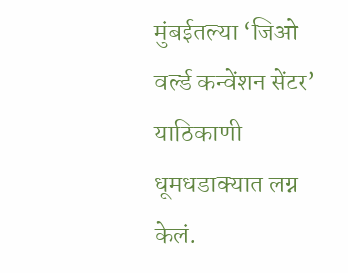मुंबईतल्या ‘जिओ वर्ल्ड कन्वेंशन सेंटर’ याठिकाणी धूमधडाक्यात लग्न केलं.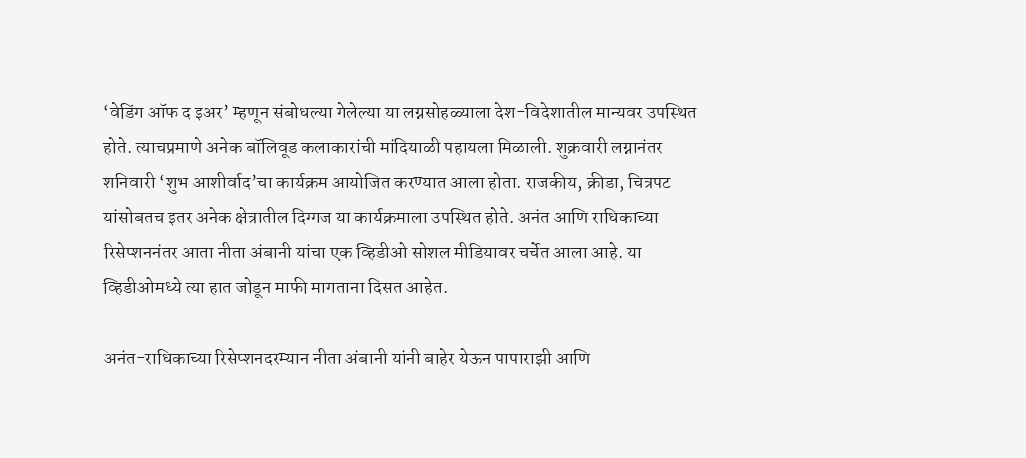‘वेडिंग ऑफ द इअर’ म्हणून संबोधल्या गेलेल्या या लग्नसोहळ्याला देश-विदेशातील मान्यवर उपस्थित होते. त्याचप्रमाणे अनेक बॉलिवूड कलाकारांची मांदियाळी पहायला मिळाली. शुक्रवारी लग्नानंतर शनिवारी ‘शुभ आशीर्वाद’चा कार्यक्रम आयोजित करण्यात आला होता. राजकीय, क्रीडा, चित्रपट यांसोबतच इतर अनेक क्षेत्रातील दिग्गज या कार्यक्रमाला उपस्थित होते. अनंत आणि राधिकाच्या रिसेप्शननंतर आता नीता अंबानी यांचा एक व्हिडीओ सोशल मीडियावर चर्चेत आला आहे. या व्हिडीओमध्ये त्या हात जोडून माफी मागताना दिसत आहेत.

अनंत-राधिकाच्या रिसेप्शनदरम्यान नीता अंबानी यांनी बाहेर येऊन पापाराझी आणि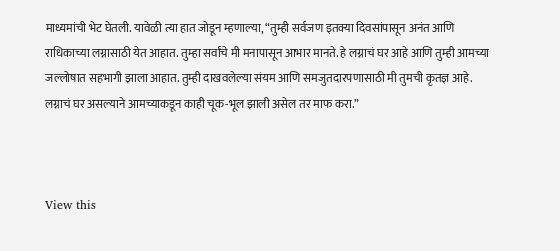माध्यमांची भेट घेतली. यावेळी त्या हात जोडून म्हणाल्या, “तुम्ही सर्वजण इतक्या दिवसांपासून अनंत आणि राधिकाच्या लग्नासाठी येत आहात. तुम्हा सर्वांचे मी मनापासून आभार मानते. हे लग्नाचं घर आहे आणि तुम्ही आमच्या जल्लोषात सहभागी झाला आहात. तुम्ही दाखवलेल्या संयम आणि समजुतदारपणासाठी मी तुमची कृतज्ञ आहे. लग्नाचं घर असल्याने आमच्याकडून काही चूक-भूल झाली असेल तर माफ करा.”



View this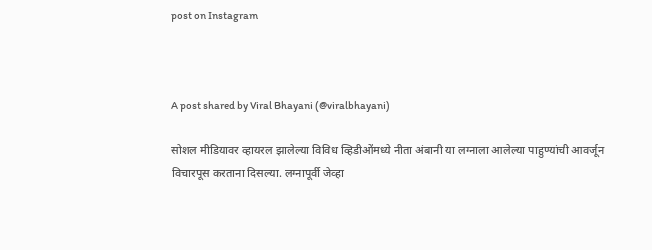post on Instagram



A post shared by Viral Bhayani (@viralbhayani)

सोशल मीडियावर व्हायरल झालेल्या विविध व्हिडीओंमध्ये नीता अंबानी या लग्नाला आलेल्या पाहुण्यांची आवर्जून विचारपूस करताना दिसल्या. लग्नापूर्वी जेव्हा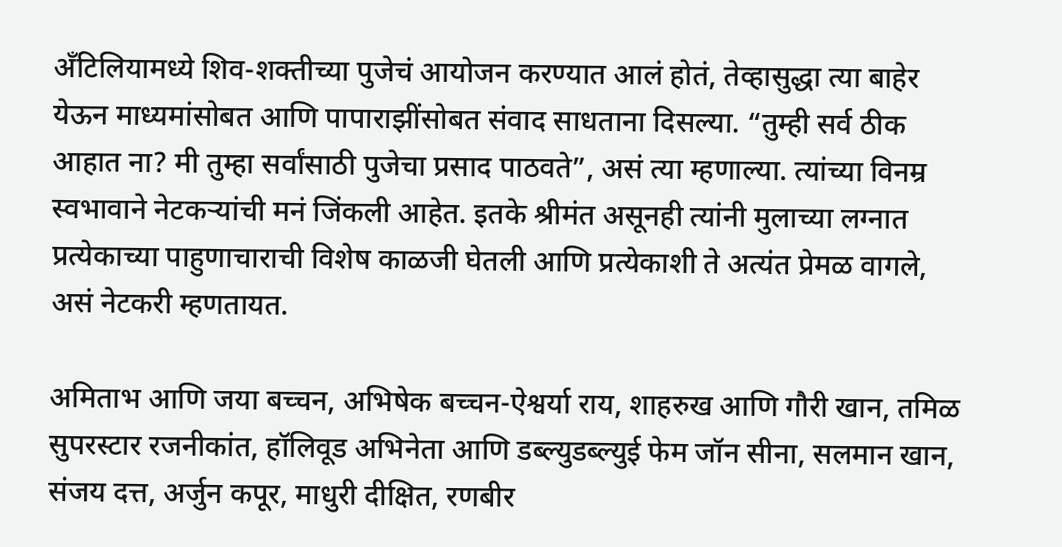अँटिलियामध्ये शिव-शक्तीच्या पुजेचं आयोजन करण्यात आलं होतं, तेव्हासुद्धा त्या बाहेर येऊन माध्यमांसोबत आणि पापाराझींसोबत संवाद साधताना दिसल्या. “तुम्ही सर्व ठीक आहात ना? मी तुम्हा सर्वांसाठी पुजेचा प्रसाद पाठवते”, असं त्या म्हणाल्या. त्यांच्या विनम्र स्वभावाने नेटकऱ्यांची मनं जिंकली आहेत. इतके श्रीमंत असूनही त्यांनी मुलाच्या लग्नात प्रत्येकाच्या पाहुणाचाराची विशेष काळजी घेतली आणि प्रत्येकाशी ते अत्यंत प्रेमळ वागले, असं नेटकरी म्हणतायत.

अमिताभ आणि जया बच्चन, अभिषेक बच्चन-ऐश्वर्या राय, शाहरुख आणि गौरी खान, तमिळ सुपरस्टार रजनीकांत, हॉलिवूड अभिनेता आणि डब्ल्युडब्ल्युई फेम जॉन सीना, सलमान खान, संजय दत्त, अर्जुन कपूर, माधुरी दीक्षित, रणबीर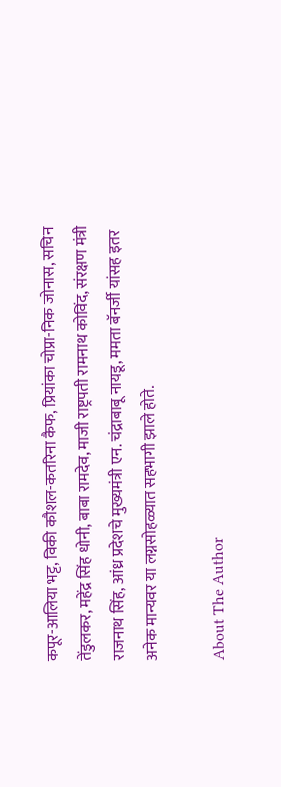कपूर-आलिया भट्ट, विकी कौशल-कतरिना कैफ, प्रियांका चोप्रा-निक जोनास, सचिन तेंडुलकर, महेंद्र सिंह धोनी, बाबा रामदेव, माजी राष्ट्रपती रामनाथ कोविंद, संरक्षण मंत्री राजनाथ सिंह, आंध्र प्रदेशचे मुख्यमंत्री एन. चंद्राबाबू नायडू, ममता बॅनर्जी यांसह इतर अनेक मान्यवर या लग्नसोहळ्यात सहभागी झाले होते.

About The Author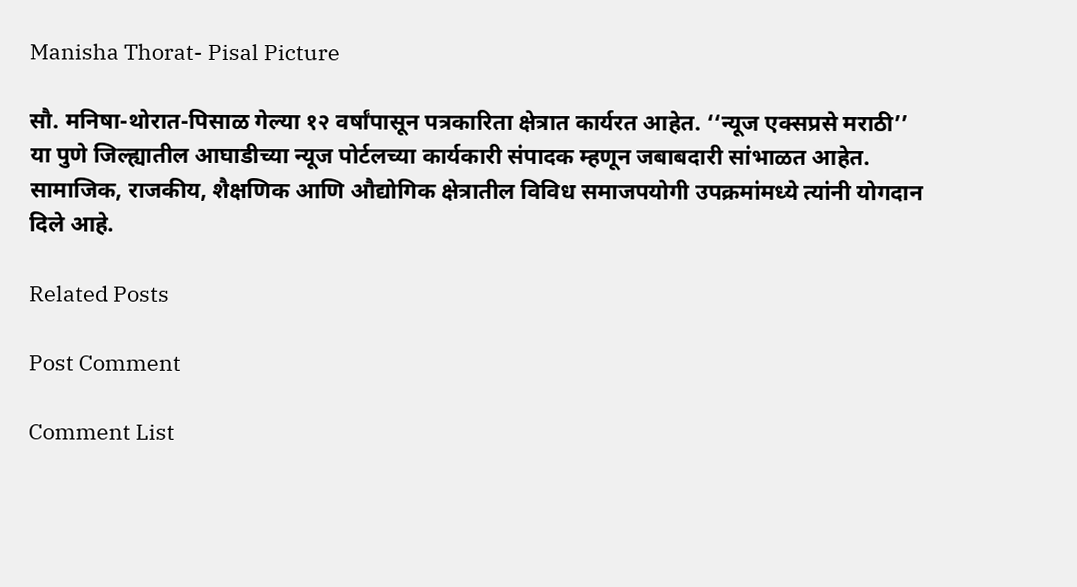Manisha Thorat- Pisal Picture

सौ. मनिषा-थोरात-पिसाळ गेल्या १२ वर्षांपासून पत्रकारिता क्षेत्रात कार्यरत आहेत. ‘‘न्यूज एक्सप्रसे मराठी’’ या पुणे जिल्ह्यातील आघाडीच्या न्यूज पोर्टलच्या कार्यकारी संपादक म्हणून जबाबदारी सांभाळत आहेत. सामाजिक, राजकीय, शैक्षणिक आणि औद्योगिक क्षेत्रातील विविध समाजपयोगी उपक्रमांमध्ये त्यांनी योगदान दिले आहे.

Related Posts

Post Comment

Comment List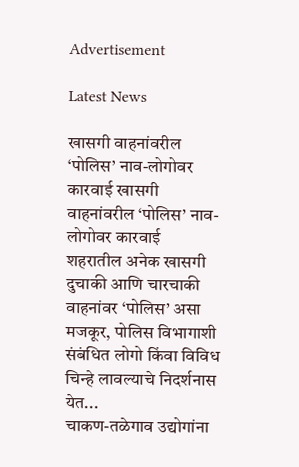Advertisement

Latest News

खासगी वाहनांवरील ‘पोलिस’ नाव-लोगोवर कारवाई खासगी वाहनांवरील ‘पोलिस’ नाव-लोगोवर कारवाई
शहरातील अनेक खासगी दुचाकी आणि चारचाकी वाहनांवर ‘पोलिस’ असा मजकूर, पोलिस विभागाशी संबंधित लोगो किंवा विविध चिन्हे लावल्याचे निदर्शनास येत...
चाकण-तळेगाव उद्योगांना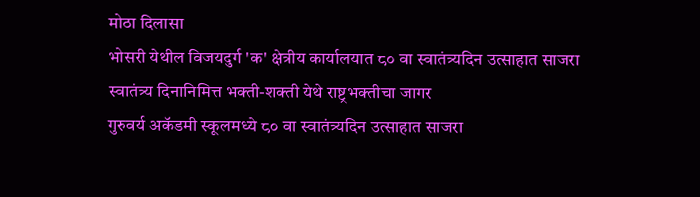मोठा दिलासा
भोसरी येथील विजयदुर्ग 'क' क्षेत्रीय कार्यालयात ८० वा स्वातंत्र्यदिन उत्साहात साजरा
स्वातंत्र्य दिनानिमित्त भक्ती-शक्ती येथे राष्ट्रभक्तीचा जागर
गुरुवर्य अकॅडमी स्कूलमध्ये ८० वा स्वातंत्र्यदिन उत्साहात साजरा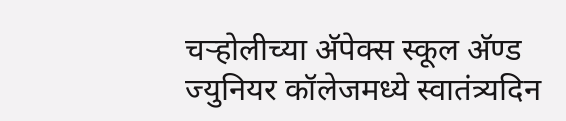चऱ्होलीच्या अ‍ॅपेक्स स्कूल अ‍ॅण्ड ज्युनियर कॉलेजमध्ये स्वातंत्र्यदिन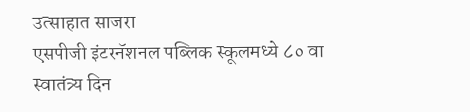उत्साहात साजरा
एसपीजी इंटरनॅशनल पब्लिक स्कूलमध्ये ८० वा स्वातंत्र्य दिन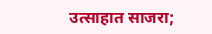उत्साहात साजरा;